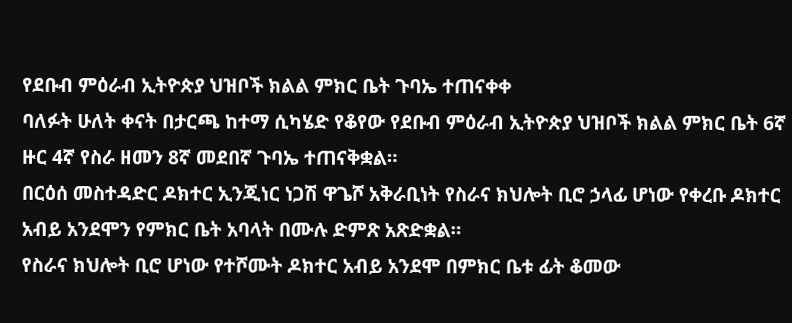የደቡብ ምዕራብ ኢትዮጵያ ህዝቦች ክልል ምክር ቤት ጉባኤ ተጠናቀቀ
ባለፉት ሁለት ቀናት በታርጫ ከተማ ሲካሄድ የቆየው የደቡብ ምዕራብ ኢትዮጵያ ህዝቦች ክልል ምክር ቤት 6ኛ ዙር 4ኛ የስራ ዘመን 8ኛ መደበኛ ጉባኤ ተጠናቅቋል።
በርዕሰ መስተዳድር ዶክተር ኢንጂነር ነጋሽ ዋጌሾ አቅራቢነት የስራና ክህሎት ቢሮ ኃላፊ ሆነው የቀረቡ ዶክተር አብይ አንደሞን የምክር ቤት አባላት በሙሉ ድምጽ አጽድቋል።
የስራና ክህሎት ቢሮ ሆነው የተሾሙት ዶክተር አብይ አንደሞ በምክር ቤቱ ፊት ቆመው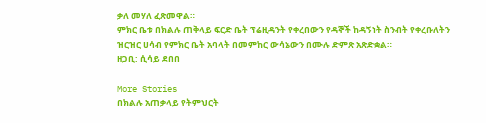ቃለ መሃለ ፈጽመዋል።
ምክር ቤቱ በክልሉ ጠቅላይ ፍርድ ቤት ፕሬዚዳንት የቀረበውን የዳኞች ከዳኝነት ስንብት የቀረቡለትን ዝርዝር ሀሳብ የምክር ቤት አባላት በመምከር ውሳኔውን በሙሉ ድምጽ አጽድቋል።
ዘጋቢ: ሲሳይ ደበበ

More Stories
በክልሉ አጠቃላይ የትምህርት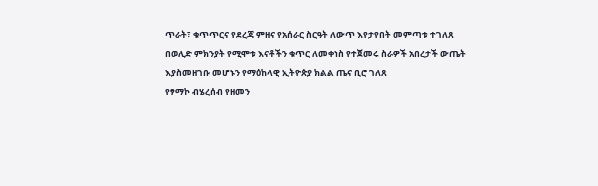ጥራት፣ ቁጥጥርና የደረጃ ምዘና የአሰራር ስርዓት ለውጥ እየታየበት መምጣቱ ተገለጸ
በወሊድ ምክንያት የሚሞቱ እናቶችን ቁጥር ለመቀነስ የተጀመሩ ስራዎች አበረታች ውጤት እያስመዘገቡ መሆኑን የማዕከላዊ ኢትዮጵያ ክልል ጤና ቢሮ ገለጸ
የፃማኮ ብሄረሰብ የዘመን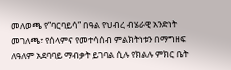መለወጫ የ”ባርባይሳ” በዓል የህብረ ብሄራዊ አንድነት መገለጫ፣ የሰላምና የመተሳሰብ ምልክትነቱን በማግዘፍ ለዓለም አደባባይ ማብቃት ይገባል ሲሉ የክልሉ ምክር ቤት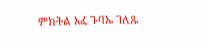ምክትል አፈ ጉባኤ ገለጹ